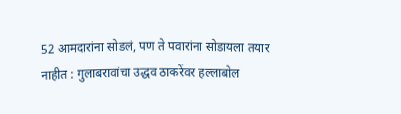52 आमदारांना सोडलं, पण ते पवारांना सोडायला तयार नाहीत : गुलाबरावांचा उद्धव ठाकरेंवर हल्लाबोल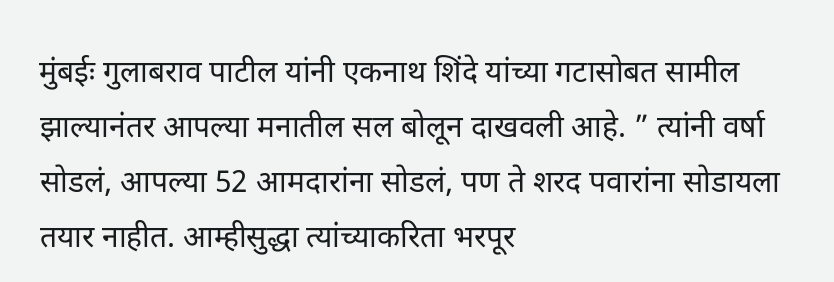मुंबईः गुलाबराव पाटील यांनी एकनाथ शिंदे यांच्या गटासोबत सामील झाल्यानंतर आपल्या मनातील सल बोलून दाखवली आहे. ” त्यांनी वर्षा सोडलं, आपल्या 52 आमदारांना सोडलं, पण ते शरद पवारांना सोडायला तयार नाहीत. आम्हीसुद्धा त्यांच्याकरिता भरपूर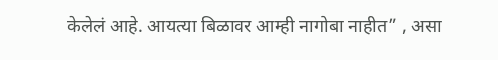केलेलं आहे. आयत्या बिळावर आम्ही नागोबा नाहीत” , असा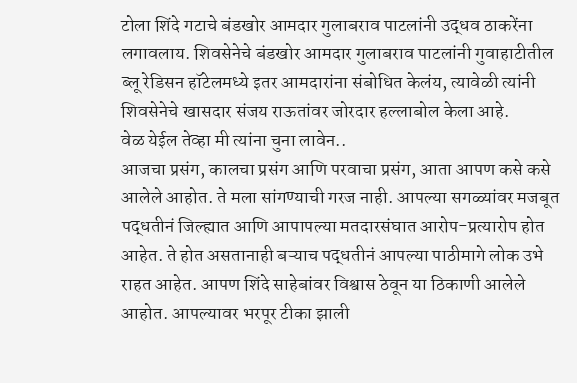टोला शिंदे गटाचे बंडखोर आमदार गुलाबराव पाटलांनी उद्धव ठाकरेंना लगावलाय. शिवसेनेचे बंडखोर आमदार गुलाबराव पाटलांनी गुवाहाटीतील ब्लू रेडिसन हॉटेलमध्ये इतर आमदारांना संबोधित केलंय, त्यावेळी त्यांनी शिवसेनेचे खासदार संजय राऊतांवर जोरदार हल्लाबोल केला आहे.
वेळ येईल तेव्हा मी त्यांना चुना लावेन..
आजचा प्रसंग, कालचा प्रसंग आणि परवाचा प्रसंग, आता आपण कसे कसे आलेले आहोत. ते मला सांगण्याची गरज नाही. आपल्या सगळ्यांवर मजबूत पद्धतीनं जिल्ह्यात आणि आपापल्या मतदारसंघात आरोप-प्रत्यारोप होत आहेत. ते होत असतानाही बऱ्याच पद्धतीनं आपल्या पाठीमागे लोक उभे राहत आहेत. आपण शिंदे साहेबांवर विश्वास ठेवून या ठिकाणी आलेले आहोत. आपल्यावर भरपूर टीका झाली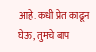आहे. कधी प्रेत काढून घेऊ, तुमचे बाप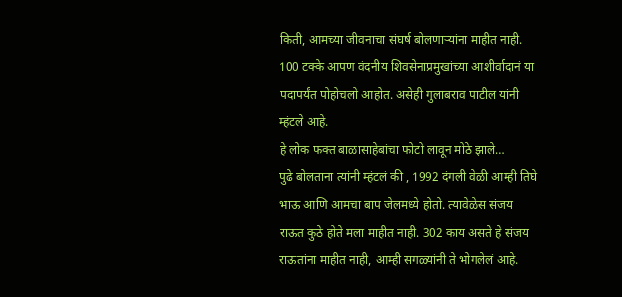किती, आमच्या जीवनाचा संघर्ष बोलणाऱ्यांना माहीत नाही. 100 टक्के आपण वंदनीय शिवसेनाप्रमुखांच्या आशीर्वादानं या पदापर्यंत पोहोचलो आहोत. असेही गुलाबराव पाटील यांनी म्हंटले आहे.
हे लोक फक्त बाळासाहेबांचा फोटो लावून मोठे झाले…
पुढे बोलताना त्यांनी म्हंटलं की , 1992 दंगली वेळी आम्ही तिघे भाऊ आणि आमचा बाप जेलमध्ये होतो. त्यावेळेस संजय राऊत कुठे होते मला माहीत नाही. 302 काय असते हे संजय राऊतांना माहीत नाही, आम्ही सगळ्यांनी ते भोगलेलं आहे.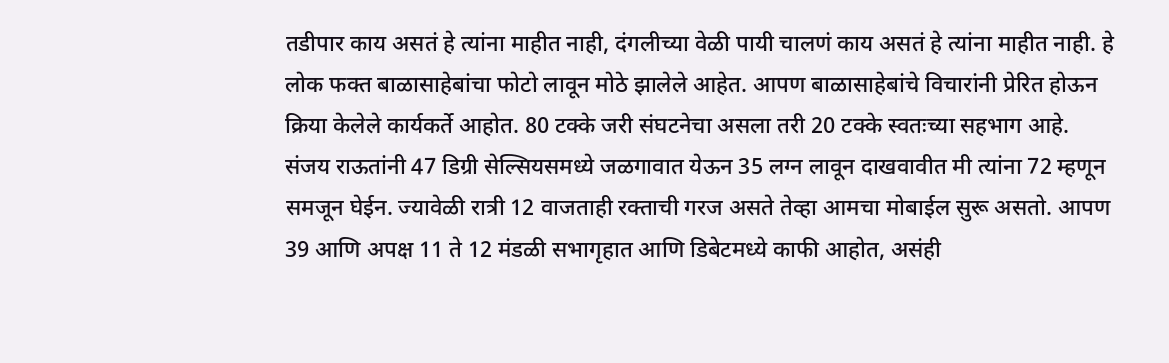तडीपार काय असतं हे त्यांना माहीत नाही, दंगलीच्या वेळी पायी चालणं काय असतं हे त्यांना माहीत नाही. हे लोक फक्त बाळासाहेबांचा फोटो लावून मोठे झालेले आहेत. आपण बाळासाहेबांचे विचारांनी प्रेरित होऊन क्रिया केलेले कार्यकर्ते आहोत. 80 टक्के जरी संघटनेचा असला तरी 20 टक्के स्वतःच्या सहभाग आहे.
संजय राऊतांनी 47 डिग्री सेल्सियसमध्ये जळगावात येऊन 35 लग्न लावून दाखवावीत मी त्यांना 72 म्हणून समजून घेईन. ज्यावेळी रात्री 12 वाजताही रक्ताची गरज असते तेव्हा आमचा मोबाईल सुरू असतो. आपण 39 आणि अपक्ष 11 ते 12 मंडळी सभागृहात आणि डिबेटमध्ये काफी आहोत, असंही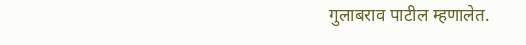गुलाबराव पाटील म्हणालेत.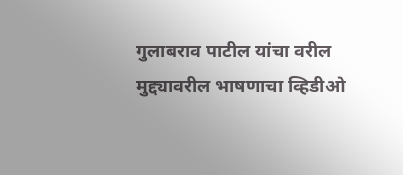गुलाबराव पाटील यांचा वरील मुद्द्यावरील भाषणाचा व्हिडीओ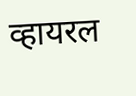व्हायरल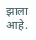झाला आहे.